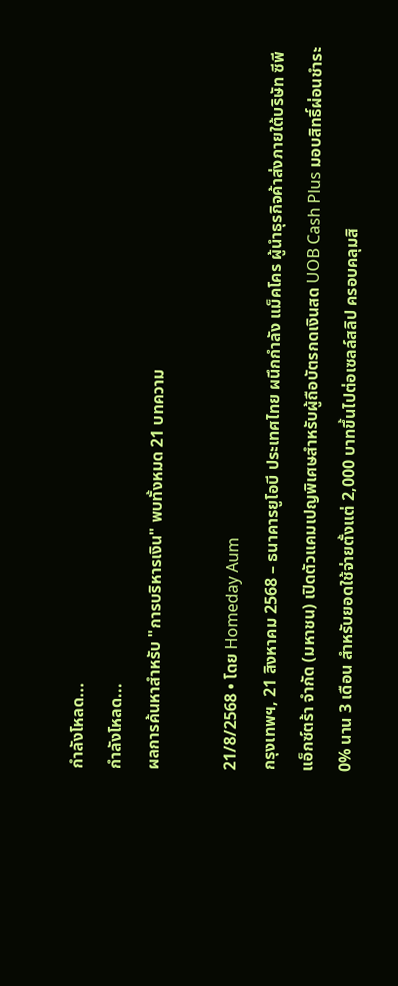กำลังโหลด...
กำลังโหลด...
ผลการค้นหาสำหรับ "การบริหารเงิน" พบทั้งหมด 21 บทความ

21/8/2568 • โดย Homeday Aum
กรุงเทพฯ, 21 สิงหาคม 2568 – ธนาคารยูโอบี ประเทศไทย ผนึกกำลัง แม็คโคร ผู้นำธุรกิจค้าส่งภายใต้บริษัท ซีพี แอ็กซ์ตร้า จำกัด (มหาชน) เปิดตัวแคมเปญพิเศษสำหรับผู้ถือบัตรกดเงินสด UOB Cash Plus มอบสิทธิ์ผ่อนชำระ 0% นาน 3 เดือน สำหรับยอดใช้จ่ายตั้งแต่ 2,000 บาทขึ้นไปต่อเซลล์สลิป ครอบคลุมสิ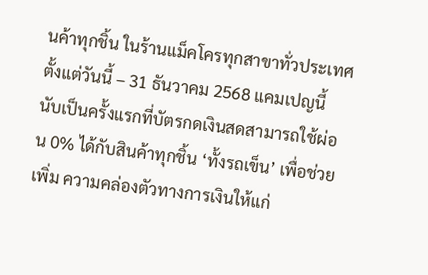นค้าทุกชิ้น ในร้านแม็คโครทุกสาขาทั่วประเทศ ตั้งแต่วันนี้ – 31 ธันวาคม 2568 แคมเปญนี้ นับเป็นครั้งแรกที่บัตรกดเงินสดสามารถใช้ผ่อน 0% ได้กับสินค้าทุกชิ้น ‘ทั้งรถเข็น’ เพื่อช่วยเพิ่ม ความคล่องตัวทางการเงินให้แก่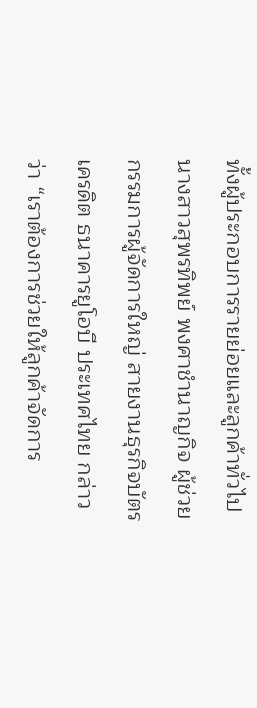ทั้งผู้ประกอบการรายย่อยและลูกค้าทั่วไป นางสาวสุพรทิพย์ พงศาชำนาญกิจ ผู้ช่วยกรรมการผู้จัดการใหญ่ สายงานธุรกิจบัตรเครดิต ธนาคารยูโอบี ประเทศไทย กล่าวว่า “เราต้องการช่วยให้ลูกค้าจัดการ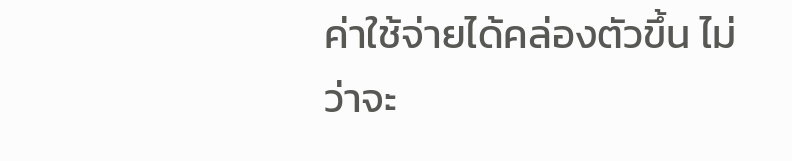ค่าใช้จ่ายได้คล่องตัวขึ้น ไม่ว่าจะ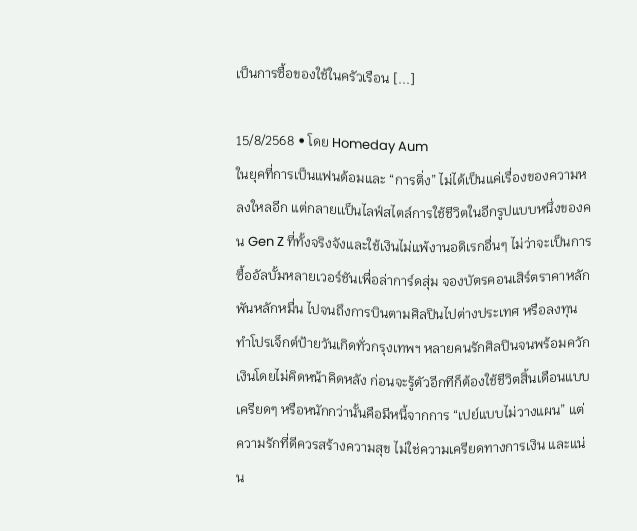เป็นการซื้อของใช้ในครัวเรือน [...]

15/8/2568 • โดย Homeday Aum
ในยุคที่การเป็นแฟนด้อมและ “การติ่ง” ไม่ได้เป็นแค่เรื่องของความหลงใหลอีก แต่กลายเเป็นไลฟ์สไตล์การใช้ชีวิตในอีกรูปแบบหนึ่งของคน Gen Z ที่ทั้งจริงจังและใช้เงินไม่แพ้งานอดิเรกอื่นๆ ไม่ว่าจะเป็นการซื้ออัลบั้มหลายเวอร์ชันเพื่อล่าการ์ดสุ่ม จองบัตรคอนเสิร์ตราคาหลักพันหลักหมื่น ไปจนถึงการบินตามศิลปินไปต่างประเทศ หรือลงทุนทำโปรเจ็กต์ป้ายวันเกิดทั่วกรุงเทพฯ หลายคนรักศิลปินจนพร้อมควักเงินโดยไม่คิดหน้าคิดหลัง ก่อนจะรู้ตัวอีกทีก็ต้องใช้ชีวิตสิ้นเดือนแบบเครียดๆ หรือหนักกว่านั้นคือมีหนี้จากการ “เปย์แบบไม่วางแผน” แต่ความรักที่ดีควรสร้างความสุข ไม่ใช่ความเครียดทางการเงิน และแน่น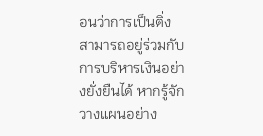อนว่าการเป็นติ่งสามารถอยู่ร่วมกับการบริหารเงินอย่างยั่งยืนได้ หากรู้จักวางแผนอย่าง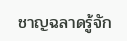ชาญฉลาดรู้จัก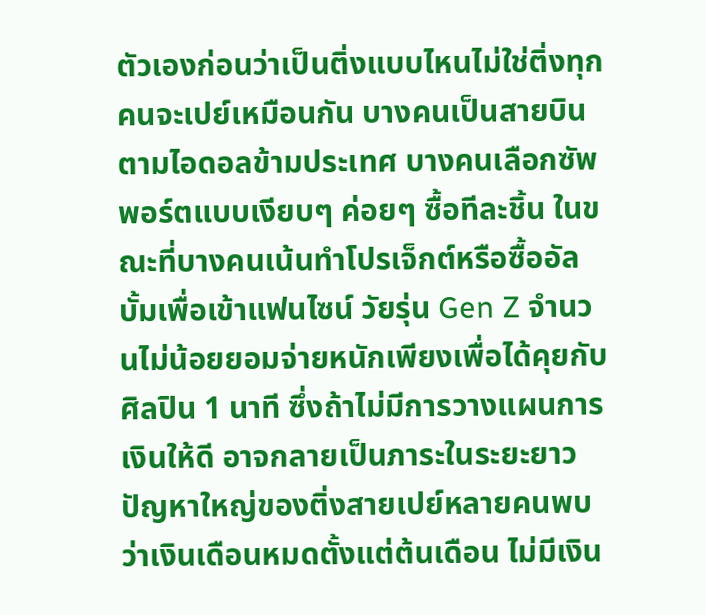ตัวเองก่อนว่าเป็นติ่งแบบไหนไม่ใช่ติ่งทุกคนจะเปย์เหมือนกัน บางคนเป็นสายบินตามไอดอลข้ามประเทศ บางคนเลือกซัพพอร์ตแบบเงียบๆ ค่อยๆ ซื้อทีละชิ้น ในขณะที่บางคนเน้นทำโปรเจ็กต์หรือซื้ออัลบั้มเพื่อเข้าแฟนไซน์ วัยรุ่น Gen Z จำนวนไม่น้อยยอมจ่ายหนักเพียงเพื่อได้คุยกับศิลปิน 1 นาที ซึ่งถ้าไม่มีการวางแผนการเงินให้ดี อาจกลายเป็นภาระในระยะยาวปัญหาใหญ่ของติ่งสายเปย์หลายคนพบว่าเงินเดือนหมดตั้งแต่ต้นเดือน ไม่มีเงิน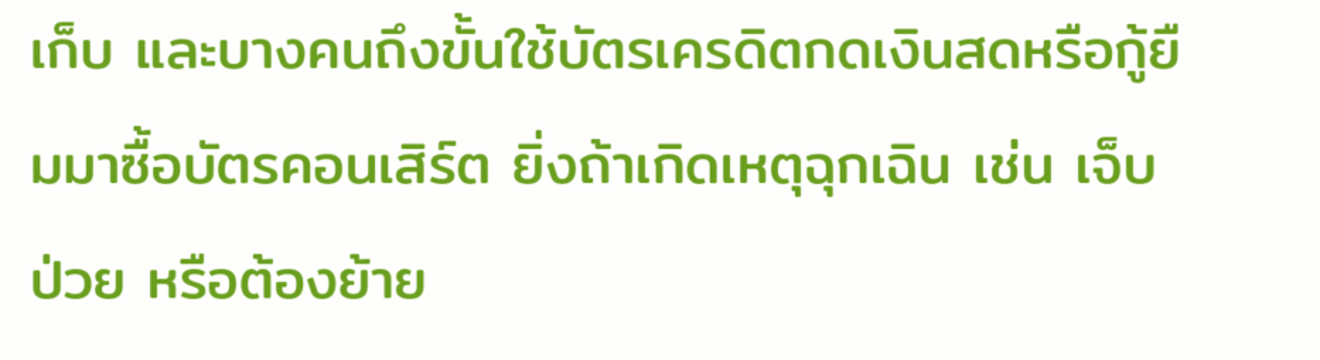เก็บ และบางคนถึงขั้นใช้บัตรเครดิตกดเงินสดหรือกู้ยืมมาซื้อบัตรคอนเสิร์ต ยิ่งถ้าเกิดเหตุฉุกเฉิน เช่น เจ็บป่วย หรือต้องย้าย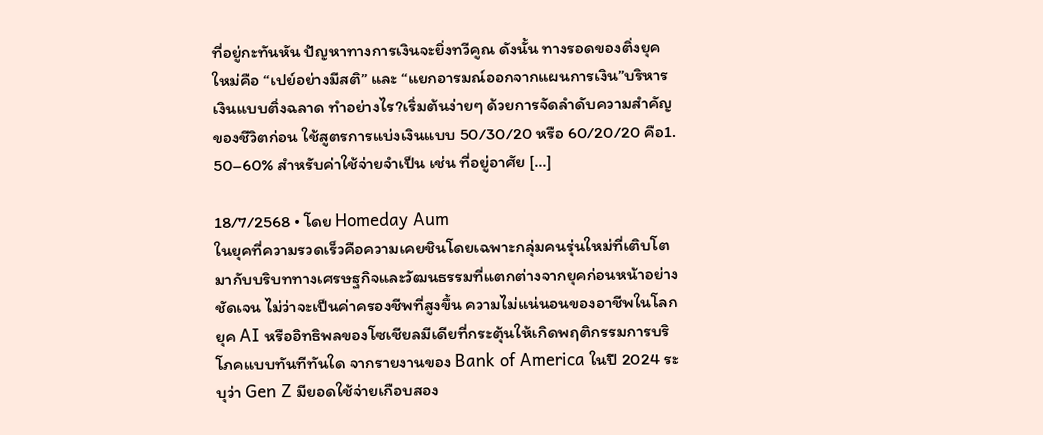ที่อยู่กะทันหัน ปัญหาทางการเงินจะยิ่งทวีคูณ ดังนั้น ทางรอดของติ่งยุคใหม่คือ “เปย์อย่างมีสติ” และ “แยกอารมณ์ออกจากแผนการเงิน”บริหารเงินแบบติ่งฉลาด ทำอย่างไร?เริ่มต้นง่ายๆ ด้วยการจัดลำดับความสำคัญของชีวิตก่อน ใช้สูตรการแบ่งเงินแบบ 50/30/20 หรือ 60/20/20 คือ1. 50–60% สำหรับค่าใช้จ่ายจำเป็น เช่น ที่อยู่อาศัย [...]

18/7/2568 • โดย Homeday Aum
ในยุคที่ความรวดเร็วคือความเคยชินโดยเฉพาะกลุ่มคนรุ่นใหม่ที่เติบโตมากับบริบททางเศรษฐกิจและวัฒนธรรมที่แตกต่างจากยุคก่อนหน้าอย่างชัดเจน ไม่ว่าจะเป็นค่าครองชีพที่สูงขึ้น ความไม่แน่นอนของอาชีพในโลกยุค AI หรืออิทธิพลของโซเชียลมีเดียที่กระตุ้นให้เกิดพฤติกรรมการบริโภคแบบทันทีทันใด จากรายงานของ Bank of America ในปี 2024 ระบุว่า Gen Z มียอดใช้จ่ายเกือบสอง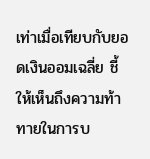เท่าเมื่อเทียบกับยอดเงินออมเฉลี่ย ชี้ให้เห็นถึงความท้าทายในการบ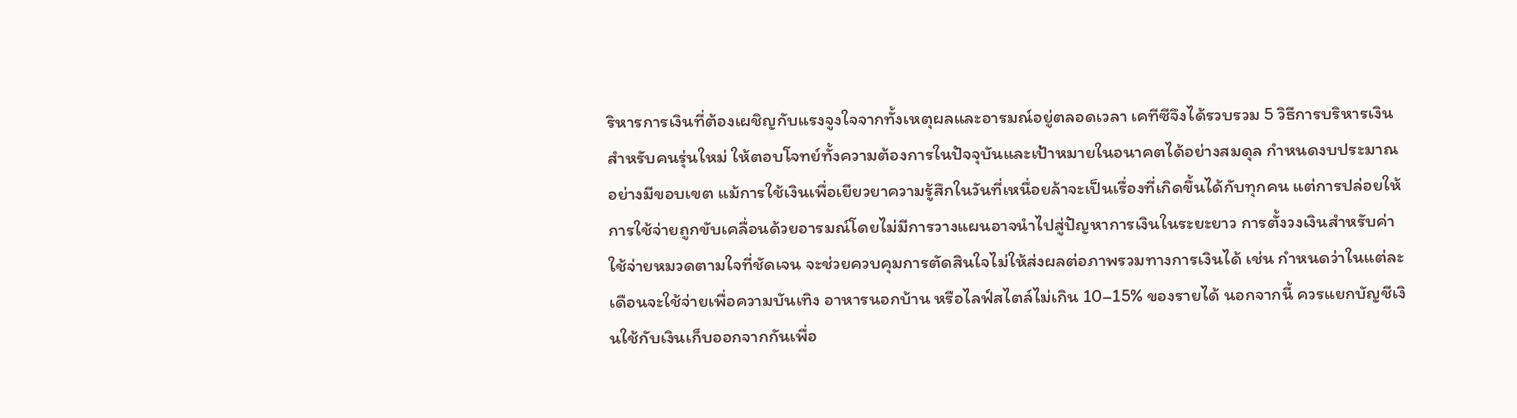ริหารการเงินที่ต้องเผชิญกับแรงจูงใจจากทั้งเหตุผลและอารมณ์อยู่ตลอดเวลา เคทีซีจึงได้รวบรวม 5 วิธีการบริหารเงินสำหรับคนรุ่นใหม่ ให้ตอบโจทย์ทั้งความต้องการในปัจจุบันและเป้าหมายในอนาคตได้อย่างสมดุล กำหนดงบประมาณอย่างมีขอบเขต แม้การใช้เงินเพื่อเยียวยาความรู้สึกในวันที่เหนื่อยล้าจะเป็นเรื่องที่เกิดขึ้นได้กับทุกคน แต่การปล่อยให้การใช้จ่ายถูกขับเคลื่อนด้วยอารมณ์โดยไม่มีการวางแผนอาจนำไปสู่ปัญหาการเงินในระยะยาว การตั้งวงเงินสำหรับค่าใช้จ่ายหมวดตามใจที่ชัดเจน จะช่วยควบคุมการตัดสินใจไม่ให้ส่งผลต่อภาพรวมทางการเงินได้ เช่น กำหนดว่าในแต่ละเดือนจะใช้จ่ายเพื่อความบันเทิง อาหารนอกบ้าน หรือไลฟ์สไตล์ไม่เกิน 10–15% ของรายได้ นอกจากนี้ ควรแยกบัญชีเงินใช้กับเงินเก็บออกจากกันเพื่อ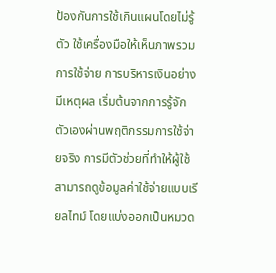ป้องกันการใช้เกินแผนโดยไม่รู้ตัว ใช้เครื่องมือให้เห็นภาพรวมการใช้จ่าย การบริหารเงินอย่างมีเหตุผล เริ่มต้นจากการรู้จักตัวเองผ่านพฤติกรรมการใช้จ่ายจริง การมีตัวช่วยที่ทำให้ผู้ใช้สามารถดูข้อมูลค่าใช้จ่ายแบบเรียลไทม์ โดยแบ่งออกเป็นหมวด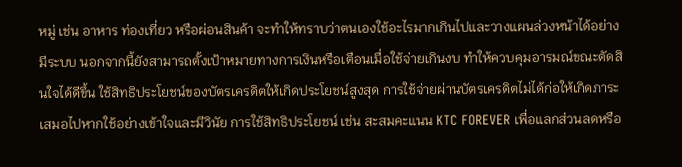หมู่ เช่น อาหาร ท่องเที่ยว หรือผ่อนสินค้า จะทำให้ทราบว่าตนเองใช้อะไรมากเกินไปและวางแผนล่วงหน้าได้อย่างมีระบบ นอกจากนี้ยังสามารถตั้งเป้าหมายทางการเงินหรือเตือนเมื่อใช้จ่ายเกินงบ ทำให้ควบคุมอารมณ์ขณะตัดสินใจได้ดีขึ้น ใช้สิทธิประโยชน์ของบัตรเครดิตให้เกิดประโยชน์สูงสุด การใช้จ่ายผ่านบัตรเครดิตไม่ได้ก่อให้เกิดภาระเสมอไปหากใช้อย่างเข้าใจและมีวินัย การใช้สิทธิประโยชน์ เช่น สะสมคะแนน KTC FOREVER เพื่อแลกส่วนลดหรือ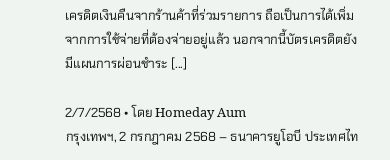เครดิตเงินคืนจากร้านค้าที่ร่วมรายการ ถือเป็นการได้เพิ่มจากการใช้จ่ายที่ต้องจ่ายอยู่แล้ว นอกจากนี้บัตรเครดิตยังมีแผนการผ่อนชำระ [...]

2/7/2568 • โดย Homeday Aum
กรุงเทพฯ, 2 กรกฎาคม 2568 – ธนาคารยูโอบี ประเทศไท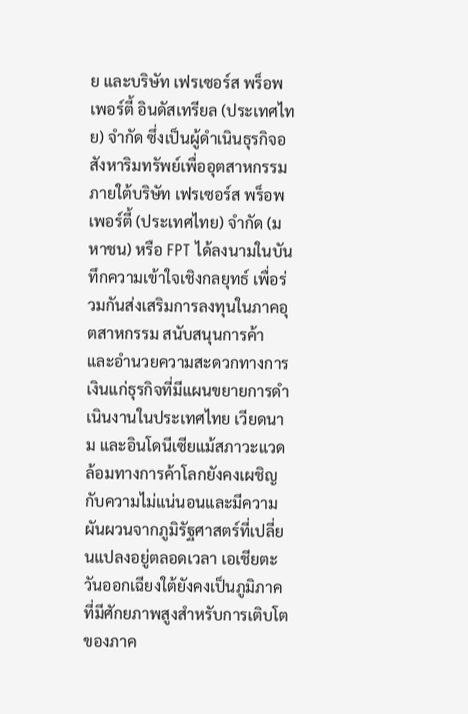ย และบริษัท เฟรเซอร์ส พร็อพเพอร์ตี้ อินดัสเทรียล (ประเทศไทย) จำกัด ซึ่งเป็นผู้ดำเนินธุรกิจอสังหาริมทรัพย์เพื่ออุตสาหกรรมภายใต้บริษัท เฟรเซอร์ส พร็อพเพอร์ตี้ (ประเทศไทย) จำกัด (มหาชน) หรือ FPT ได้ลงนามในบันทึกความเข้าใจเชิงกลยุทธ์ เพื่อร่วมกันส่งเสริมการลงทุนในภาคอุตสาหกรรม สนับสนุนการค้า และอำนวยความสะดวกทางการเงินแก่ธุรกิจที่มีแผนขยายการดำเนินงานในประเทศไทย เวียดนาม และอินโดนีเซียแม้สภาวะแวดล้อมทางการค้าโลกยังคงเผชิญกับความไม่แน่นอนและมีความผันผวนจากภูมิรัฐศาสตร์ที่เปลี่ยนแปลงอยู่ตลอดเวลา เอเชียตะวันออกเฉียงใต้ยังคงเป็นภูมิภาคที่มีศักยภาพสูงสำหรับการเติบโตของภาค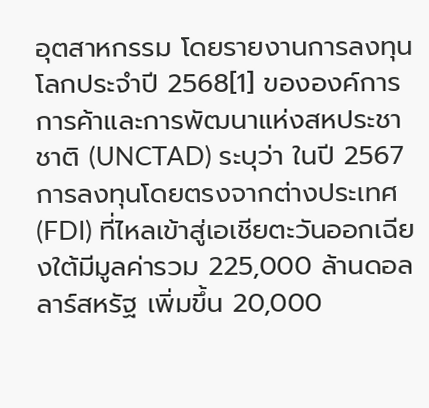อุตสาหกรรม โดยรายงานการลงทุนโลกประจำปี 2568[1] ขององค์การการค้าและการพัฒนาแห่งสหประชาชาติ (UNCTAD) ระบุว่า ในปี 2567 การลงทุนโดยตรงจากต่างประเทศ (FDI) ที่ไหลเข้าสู่เอเชียตะวันออกเฉียงใต้มีมูลค่ารวม 225,000 ล้านดอลลาร์สหรัฐ เพิ่มขึ้น 20,000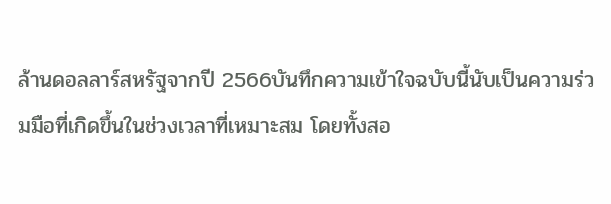ล้านดอลลาร์สหรัฐจากปี 2566บันทึกความเข้าใจฉบับนี้นับเป็นความร่วมมือที่เกิดขึ้นในช่วงเวลาที่เหมาะสม โดยทั้งสอ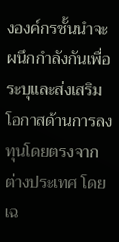งองค์กรชั้นนำจะผนึกกำลังกันเพื่อระบุและส่งเสริมโอกาสด้านการลงทุนโดยตรงจากต่างประเทศ โดยเฉ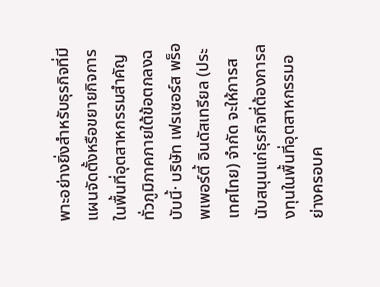พาะอย่างยิ่งสำหรับธุรกิจที่มีแผนจัดตั้งหรือขยายกิจการในพื้นที่อุตสาหกรรมสำคัญทั่วภูมิภาคภายใต้ข้อตกลงฉบับนี้· บริษัท เฟรเซอร์ส พร็อพเพอร์ตี้ อินดัสเทรียล (ประเทศไทย) จำกัด จะให้การสนับสนุนแก่ธุรกิจที่ต้องการลงทุนในพื้นที่อุตสาหกรรมอย่างครอบค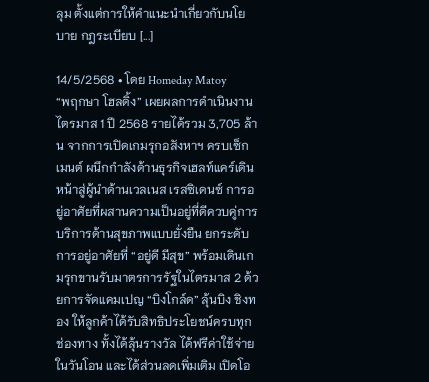ลุม ตั้งแต่การให้คำแนะนำเกี่ยวกับนโยบาย กฎระเบียบ [...]

14/5/2568 • โดย Homeday Matoy
“พฤกษา โฮลดิ้ง” เผยผลการดำเนินงานไตรมาส 1 ปี 2568 รายได้รวม 3,705 ล้าน จากการเปิดเกมรุกอสังหาฯ ครบเซ็กเมนต์ ผนึกกำลังด้านธุรกิจเฮลท์แคร์เดินหน้าสู่ผู้นำด้านเวลเนส เรสซิเดนซ์ การอยู่อาศัยที่ผสานความเป็นอยู่ที่ดีควบคู่การบริการด้านสุขภาพแบบยั่งยืน ยกระดับการอยู่อาศัยที่ “อยู่ดี มีสุข” พร้อมเดินเกมรุกขานรับมาตรการรัฐในไตรมาส 2 ด้วยการจัดแคมเปญ “บิงโกล์ด” ลุ้นบิง ชิงทอง ให้ลูกค้าได้รับสิทธิประโยชน์ครบทุกช่องทาง ทั้งได้ลุ้นรางวัล ได้ฟรีค่าใช้จ่ายในวันโอน และได้ส่วนลดเพิ่มเติม เปิดโอ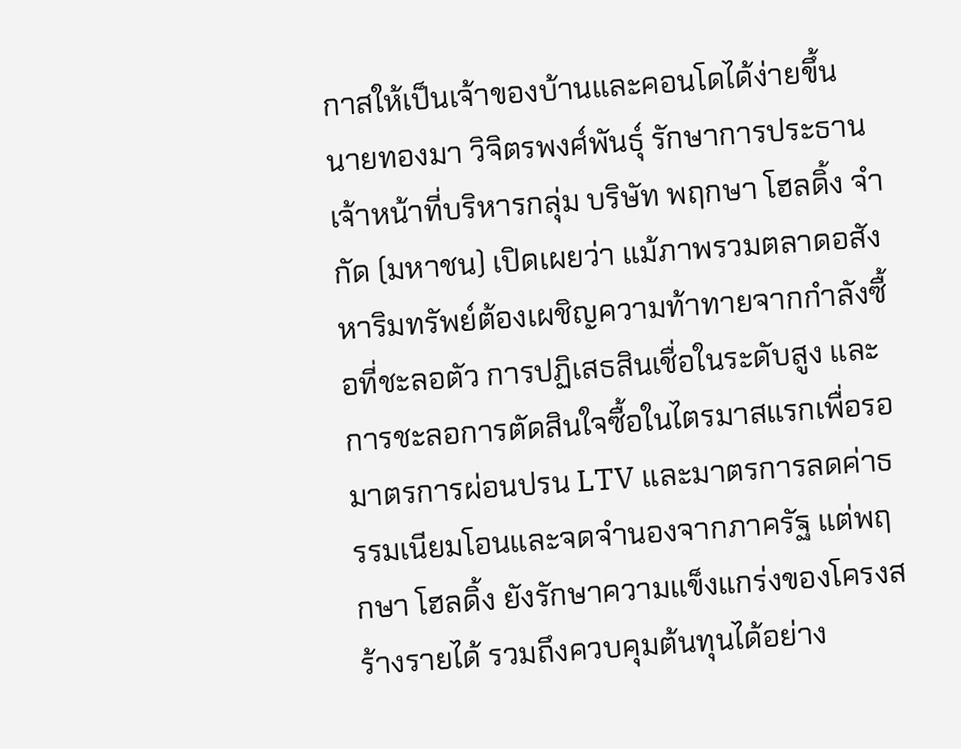กาสให้เป็นเจ้าของบ้านและคอนโดได้ง่ายขึ้น นายทองมา วิจิตรพงศ์พันธุ์ รักษาการประธานเจ้าหน้าที่บริหารกลุ่ม บริษัท พฤกษา โฮลดิ้ง จำกัด (มหาชน) เปิดเผยว่า แม้ภาพรวมตลาดอสังหาริมทรัพย์ต้องเผชิญความท้าทายจากกำลังซื้อที่ชะลอตัว การปฏิเสธสินเชื่อในระดับสูง และการชะลอการตัดสินใจซื้อในไตรมาสแรกเพื่อรอมาตรการผ่อนปรน LTV และมาตรการลดค่าธรรมเนียมโอนและจดจำนองจากภาครัฐ แต่พฤกษา โฮลดิ้ง ยังรักษาความแข็งแกร่งของโครงสร้างรายได้ รวมถึงควบคุมต้นทุนได้อย่าง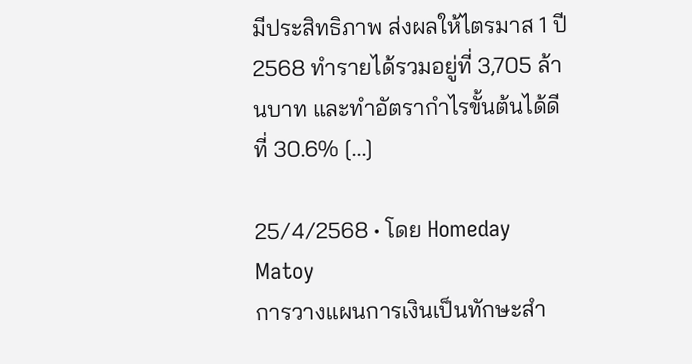มีประสิทธิภาพ ส่งผลให้ไตรมาส 1 ปี 2568 ทำรายได้รวมอยู่ที่ 3,705 ล้านบาท และทำอัตรากำไรขั้นต้นได้ดีที่ 30.6% [...]

25/4/2568 • โดย Homeday Matoy
การวางแผนการเงินเป็นทักษะสำ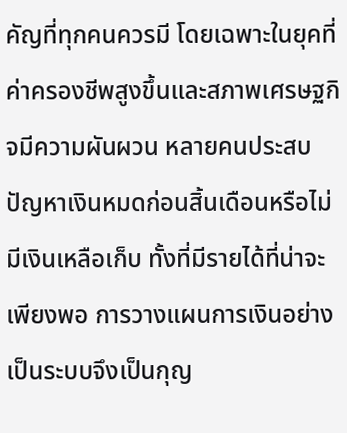คัญที่ทุกคนควรมี โดยเฉพาะในยุคที่ค่าครองชีพสูงขึ้นและสภาพเศรษฐกิจมีความผันผวน หลายคนประสบปัญหาเงินหมดก่อนสิ้นเดือนหรือไม่มีเงินเหลือเก็บ ทั้งที่มีรายได้ที่น่าจะเพียงพอ การวางแผนการเงินอย่างเป็นระบบจึงเป็นกุญ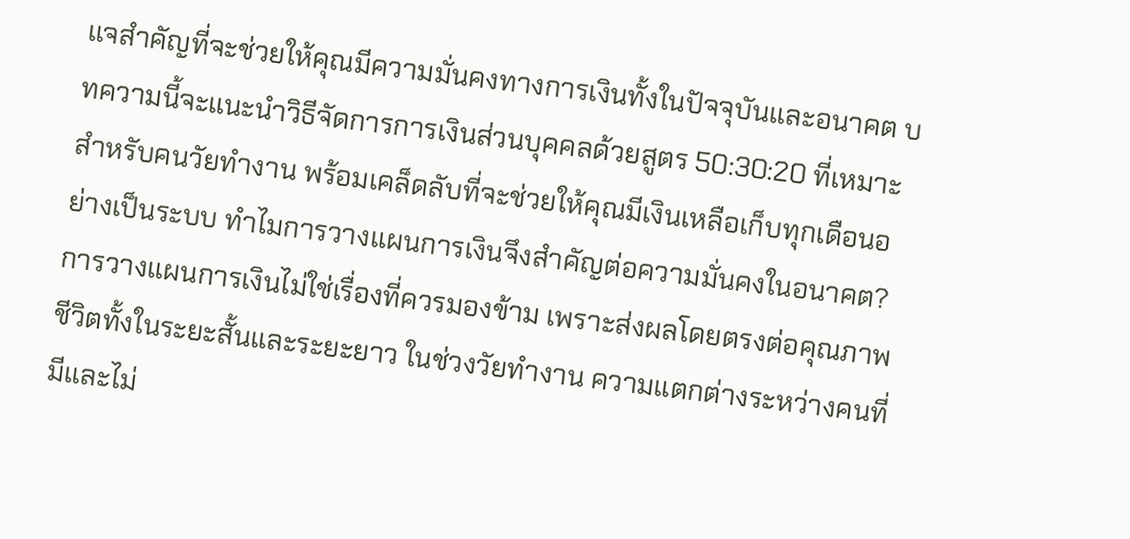แจสำคัญที่จะช่วยให้คุณมีความมั่นคงทางการเงินทั้งในปัจจุบันและอนาคต บทความนี้จะแนะนำวิธีจัดการการเงินส่วนบุคคลด้วยสูตร 50:30:20 ที่เหมาะสำหรับคนวัยทำงาน พร้อมเคล็ดลับที่จะช่วยให้คุณมีเงินเหลือเก็บทุกเดือนอย่างเป็นระบบ ทำไมการวางแผนการเงินจึงสำคัญต่อความมั่นคงในอนาคต? การวางแผนการเงินไม่ใช่เรื่องที่ควรมองข้าม เพราะส่งผลโดยตรงต่อคุณภาพชีวิตทั้งในระยะสั้นและระยะยาว ในช่วงวัยทำงาน ความแตกต่างระหว่างคนที่มีและไม่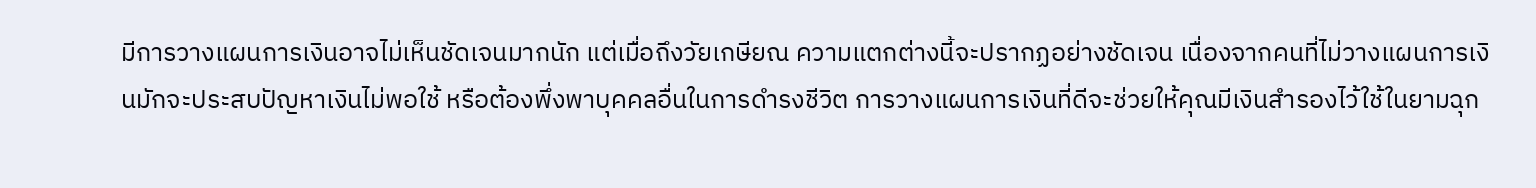มีการวางแผนการเงินอาจไม่เห็นชัดเจนมากนัก แต่เมื่อถึงวัยเกษียณ ความแตกต่างนี้จะปรากฏอย่างชัดเจน เนื่องจากคนที่ไม่วางแผนการเงินมักจะประสบปัญหาเงินไม่พอใช้ หรือต้องพึ่งพาบุคคลอื่นในการดำรงชีวิต การวางแผนการเงินที่ดีจะช่วยให้คุณมีเงินสำรองไว้ใช้ในยามฉุก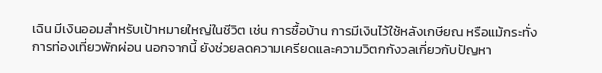เฉิน มีเงินออมสำหรับเป้าหมายใหญ่ในชีวิต เช่น การซื้อบ้าน การมีเงินไว้ใช้หลังเกษียณ หรือแม้กระทั่งการท่องเที่ยวพักผ่อน นอกจากนี้ ยังช่วยลดความเครียดและความวิตกกังวลเกี่ยวกับปัญหา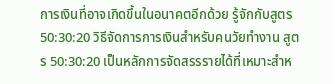การเงินที่อาจเกิดขึ้นในอนาคตอีกด้วย รู้จักกับสูตร 50:30:20 วิธีจัดการการเงินสำหรับคนวัยทำงาน สูตร 50:30:20 เป็นหลักการจัดสรรรายได้ที่เหมาะสำห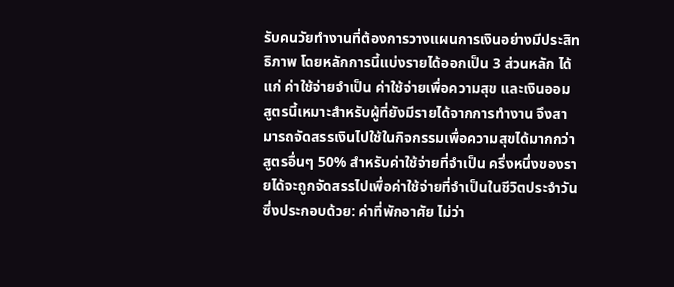รับคนวัยทำงานที่ต้องการวางแผนการเงินอย่างมีประสิทธิภาพ โดยหลักการนี้แบ่งรายได้ออกเป็น 3 ส่วนหลัก ได้แก่ ค่าใช้จ่ายจำเป็น ค่าใช้จ่ายเพื่อความสุข และเงินออม สูตรนี้เหมาะสำหรับผู้ที่ยังมีรายได้จากการทำงาน จึงสามารถจัดสรรเงินไปใช้ในกิจกรรมเพื่อความสุขได้มากกว่าสูตรอื่นๆ 50% สำหรับค่าใช้จ่ายที่จำเป็น ครึ่งหนึ่งของรายได้จะถูกจัดสรรไปเพื่อค่าใช้จ่ายที่จำเป็นในชีวิตประจำวัน ซึ่งประกอบด้วย: ค่าที่พักอาศัย ไม่ว่า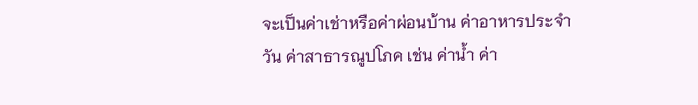จะเป็นค่าเช่าหรือค่าผ่อนบ้าน ค่าอาหารประจำวัน ค่าสาธารณูปโภค เช่น ค่าน้ำ ค่า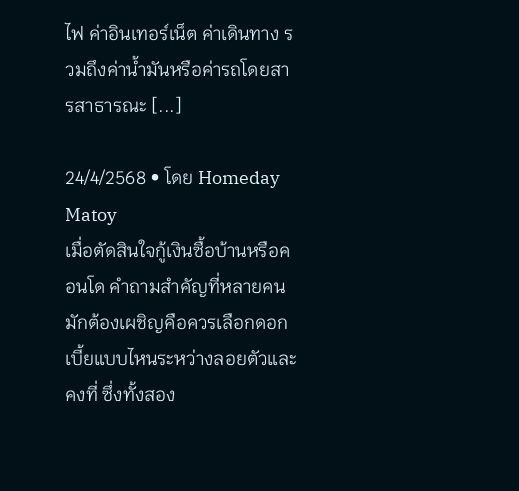ไฟ ค่าอินเทอร์เน็ต ค่าเดินทาง รวมถึงค่าน้ำมันหรือค่ารถโดยสารสาธารณะ [...]

24/4/2568 • โดย Homeday Matoy
เมื่อตัดสินใจกู้เงินซื้อบ้านหรือคอนโด คำถามสำคัญที่หลายคนมักต้องเผชิญคือควรเลือกดอกเบี้ยแบบไหนระหว่างลอยตัวและคงที่ ซึ่งทั้งสอง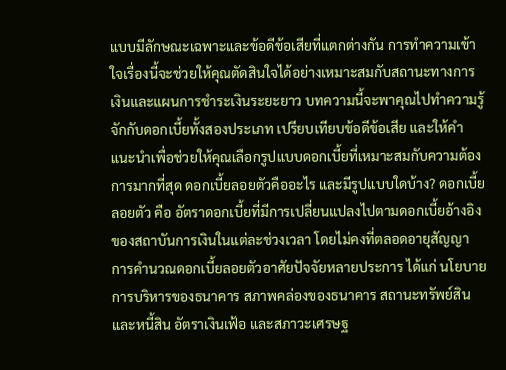แบบมีลักษณะเฉพาะและข้อดีข้อเสียที่แตกต่างกัน การทำความเข้าใจเรื่องนี้จะช่วยให้คุณตัดสินใจได้อย่างเหมาะสมกับสถานะทางการเงินและแผนการชำระเงินระยะยาว บทความนี้จะพาคุณไปทำความรู้จักกับดอกเบี้ยทั้งสองประเภท เปรียบเทียบข้อดีข้อเสีย และให้คำแนะนำเพื่อช่วยให้คุณเลือกรูปแบบดอกเบี้ยที่เหมาะสมกับความต้องการมากที่สุด ดอกเบี้ยลอยตัวคืออะไร และมีรูปแบบใดบ้าง? ดอกเบี้ยลอยตัว คือ อัตราดอกเบี้ยที่มีการเปลี่ยนแปลงไปตามดอกเบี้ยอ้างอิงของสถาบันการเงินในแต่ละช่วงเวลา โดยไม่คงที่ตลอดอายุสัญญา การคำนวณดอกเบี้ยลอยตัวอาศัยปัจจัยหลายประการ ได้แก่ นโยบายการบริหารของธนาคาร สภาพคล่องของธนาคาร สถานะทรัพย์สินและหนี้สิน อัตราเงินเฟ้อ และสภาวะเศรษฐ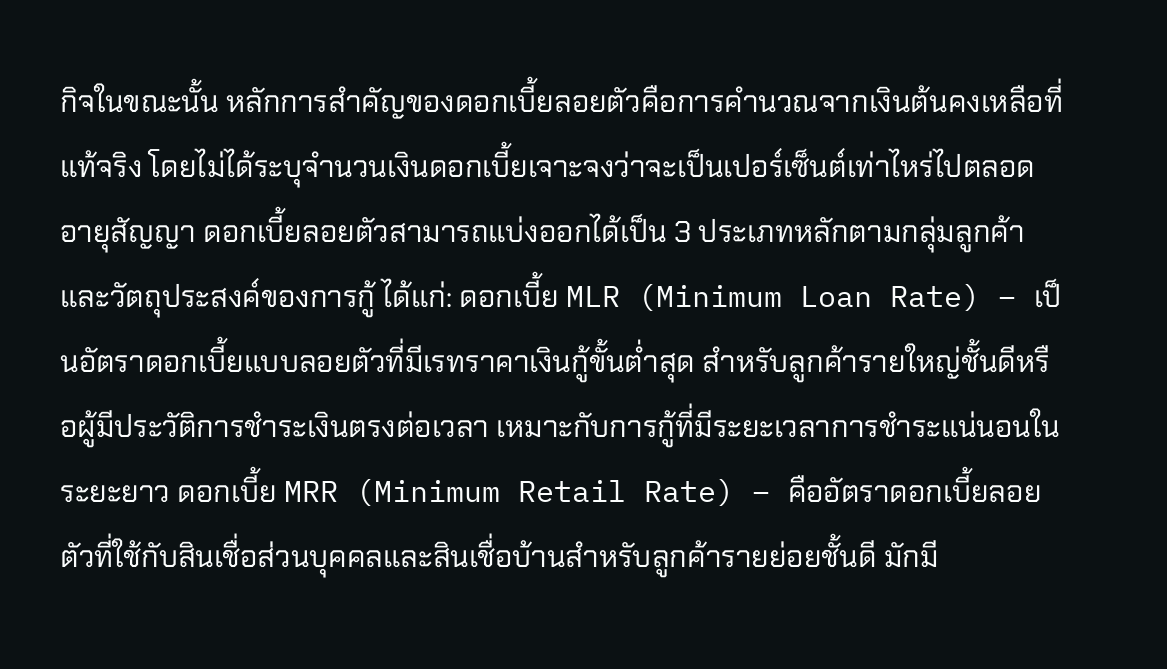กิจในขณะนั้น หลักการสำคัญของดอกเบี้ยลอยตัวคือการคำนวณจากเงินต้นคงเหลือที่แท้จริง โดยไม่ได้ระบุจำนวนเงินดอกเบี้ยเจาะจงว่าจะเป็นเปอร์เซ็นต์เท่าไหร่ไปตลอดอายุสัญญา ดอกเบี้ยลอยตัวสามารถแบ่งออกได้เป็น 3 ประเภทหลักตามกลุ่มลูกค้าและวัตถุประสงค์ของการกู้ ได้แก่: ดอกเบี้ย MLR (Minimum Loan Rate) – เป็นอัตราดอกเบี้ยแบบลอยตัวที่มีเรทราคาเงินกู้ขั้นต่ำสุด สำหรับลูกค้ารายใหญ่ชั้นดีหรือผู้มีประวัติการชำระเงินตรงต่อเวลา เหมาะกับการกู้ที่มีระยะเวลาการชำระแน่นอนในระยะยาว ดอกเบี้ย MRR (Minimum Retail Rate) – คืออัตราดอกเบี้ยลอยตัวที่ใช้กับสินเชื่อส่วนบุคคลและสินเชื่อบ้านสำหรับลูกค้ารายย่อยชั้นดี มักมี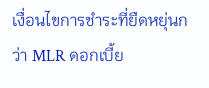เงื่อนไขการชำระที่ยืดหยุ่นกว่า MLR ดอกเบี้ย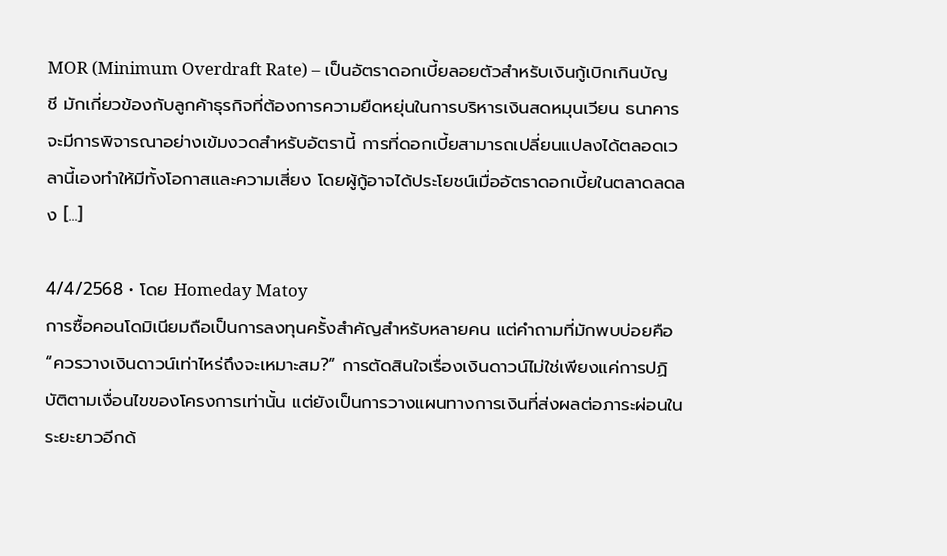MOR (Minimum Overdraft Rate) – เป็นอัตราดอกเบี้ยลอยตัวสำหรับเงินกู้เบิกเกินบัญชี มักเกี่ยวข้องกับลูกค้าธุรกิจที่ต้องการความยืดหยุ่นในการบริหารเงินสดหมุนเวียน ธนาคารจะมีการพิจารณาอย่างเข้มงวดสำหรับอัตรานี้ การที่ดอกเบี้ยสามารถเปลี่ยนแปลงได้ตลอดเวลานี้เองทำให้มีทั้งโอกาสและความเสี่ยง โดยผู้กู้อาจได้ประโยชน์เมื่ออัตราดอกเบี้ยในตลาดลดลง [...]

4/4/2568 • โดย Homeday Matoy
การซื้อคอนโดมิเนียมถือเป็นการลงทุนครั้งสำคัญสำหรับหลายคน แต่คำถามที่มักพบบ่อยคือ “ควรวางเงินดาวน์เท่าไหร่ถึงจะเหมาะสม?” การตัดสินใจเรื่องเงินดาวน์ไม่ใช่เพียงแค่การปฏิบัติตามเงื่อนไขของโครงการเท่านั้น แต่ยังเป็นการวางแผนทางการเงินที่ส่งผลต่อภาระผ่อนในระยะยาวอีกด้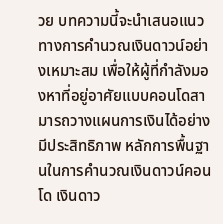วย บทความนี้จะนำเสนอแนวทางการคำนวณเงินดาวน์อย่างเหมาะสม เพื่อให้ผู้ที่กำลังมองหาที่อยู่อาศัยแบบคอนโดสามารถวางแผนการเงินได้อย่างมีประสิทธิภาพ หลักการพื้นฐานในการคำนวณเงินดาวน์คอนโด เงินดาว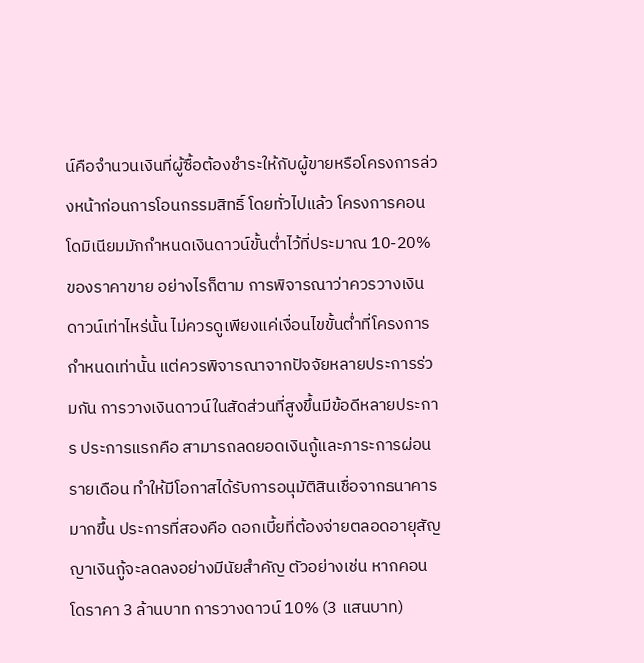น์คือจำนวนเงินที่ผู้ซื้อต้องชำระให้กับผู้ขายหรือโครงการล่วงหน้าก่อนการโอนกรรมสิทธิ์ โดยทั่วไปแล้ว โครงการคอนโดมิเนียมมักกำหนดเงินดาวน์ขั้นต่ำไว้ที่ประมาณ 10-20% ของราคาขาย อย่างไรก็ตาม การพิจารณาว่าควรวางเงินดาวน์เท่าไหร่นั้น ไม่ควรดูเพียงแค่เงื่อนไขขั้นต่ำที่โครงการกำหนดเท่านั้น แต่ควรพิจารณาจากปัจจัยหลายประการร่วมกัน การวางเงินดาวน์ในสัดส่วนที่สูงขึ้นมีข้อดีหลายประการ ประการแรกคือ สามารถลดยอดเงินกู้และภาระการผ่อนรายเดือน ทำให้มีโอกาสได้รับการอนุมัติสินเชื่อจากธนาคารมากขึ้น ประการที่สองคือ ดอกเบี้ยที่ต้องจ่ายตลอดอายุสัญญาเงินกู้จะลดลงอย่างมีนัยสำคัญ ตัวอย่างเช่น หากคอนโดราคา 3 ล้านบาท การวางดาวน์ 10% (3 แสนบาท)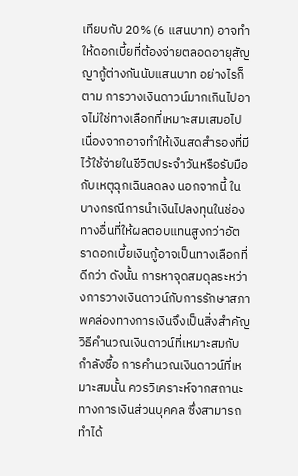เทียบกับ 20% (6 แสนบาท) อาจทำให้ดอกเบี้ยที่ต้องจ่ายตลอดอายุสัญญากู้ต่างกันนับแสนบาท อย่างไรก็ตาม การวางเงินดาวน์มากเกินไปอาจไม่ใช่ทางเลือกที่เหมาะสมเสมอไป เนื่องจากอาจทำให้เงินสดสำรองที่มีไว้ใช้จ่ายในชีวิตประจำวันหรือรับมือกับเหตุฉุกเฉินลดลง นอกจากนี้ ในบางกรณีการนำเงินไปลงทุนในช่องทางอื่นที่ให้ผลตอบแทนสูงกว่าอัตราดอกเบี้ยเงินกู้อาจเป็นทางเลือกที่ดีกว่า ดังนั้น การหาจุดสมดุลระหว่างการวางเงินดาวน์กับการรักษาสภาพคล่องทางการเงินจึงเป็นสิ่งสำคัญ วิธีคำนวณเงินดาวน์ที่เหมาะสมกับกำลังซื้อ การคำนวณเงินดาวน์ที่เหมาะสมนั้น ควรวิเคราะห์จากสถานะทางการเงินส่วนบุคคล ซึ่งสามารถทำได้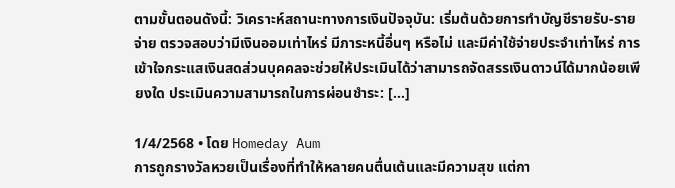ตามขั้นตอนดังนี้: วิเคราะห์สถานะทางการเงินปัจจุบัน: เริ่มต้นด้วยการทำบัญชีรายรับ-รายจ่าย ตรวจสอบว่ามีเงินออมเท่าไหร่ มีภาระหนี้อื่นๆ หรือไม่ และมีค่าใช้จ่ายประจำเท่าไหร่ การเข้าใจกระแสเงินสดส่วนบุคคลจะช่วยให้ประเมินได้ว่าสามารถจัดสรรเงินดาวน์ได้มากน้อยเพียงใด ประเมินความสามารถในการผ่อนชำระ: [...]

1/4/2568 • โดย Homeday Aum
การถูกรางวัลหวยเป็นเรื่องที่ทำให้หลายคนตื่นเต้นและมีความสุข แต่กา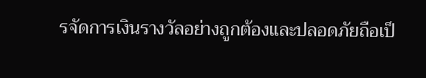รจัดการเงินรางวัลอย่างถูกต้องและปลอดภัยถือเป็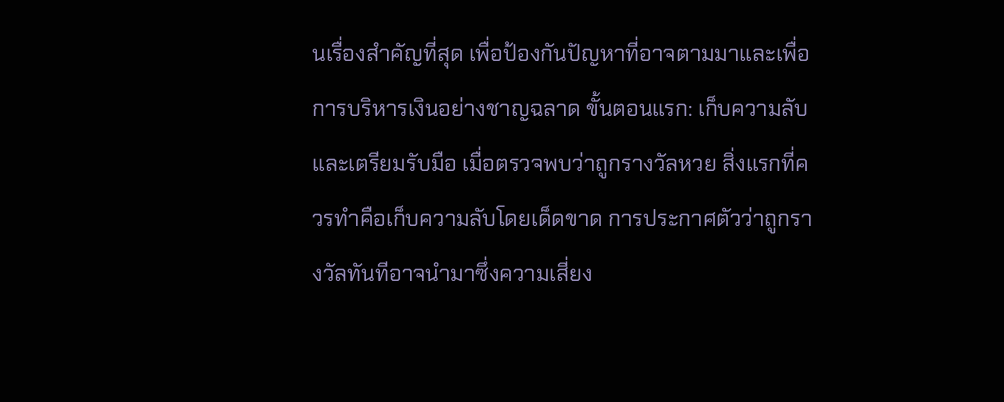นเรื่องสำคัญที่สุด เพื่อป้องกันปัญหาที่อาจตามมาและเพื่อการบริหารเงินอย่างชาญฉลาด ขั้นตอนแรก: เก็บความลับและเตรียมรับมือ เมื่อตรวจพบว่าถูกรางวัลหวย สิ่งแรกที่ควรทำคือเก็บความลับโดยเด็ดขาด การประกาศตัวว่าถูกรางวัลทันทีอาจนำมาซึ่งความเสี่ยง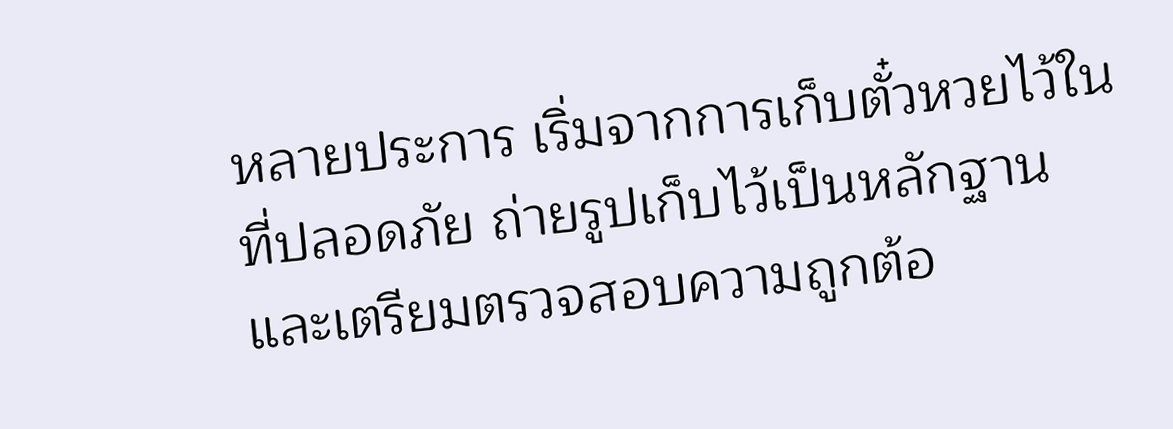หลายประการ เริ่มจากการเก็บตั๋วหวยไว้ในที่ปลอดภัย ถ่ายรูปเก็บไว้เป็นหลักฐาน และเตรียมตรวจสอบความถูกต้อ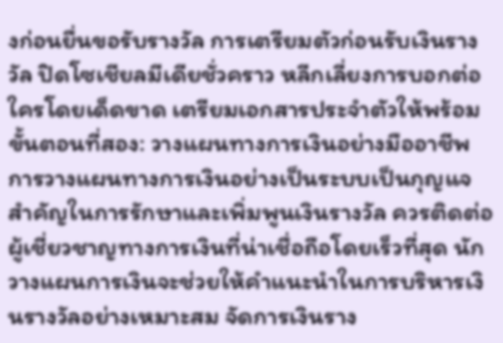งก่อนยื่นขอรับรางวัล การเตรียมตัวก่อนรับเงินรางวัล ปิดโซเชียลมีเดียชั่วคราว หลีกเลี่ยงการบอกต่อใครโดยเด็ดขาด เตรียมเอกสารประจำตัวให้พร้อม ขั้นตอนที่สอง: วางแผนทางการเงินอย่างมืออาชีพ การวางแผนทางการเงินอย่างเป็นระบบเป็นกุญแจสำคัญในการรักษาและเพิ่มพูนเงินรางวัล ควรติดต่อผู้เชี่ยวชาญทางการเงินที่น่าเชื่อถือโดยเร็วที่สุด นักวางแผนการเงินจะช่วยให้คำแนะนำในการบริหารเงินรางวัลอย่างเหมาะสม จัดการเงินราง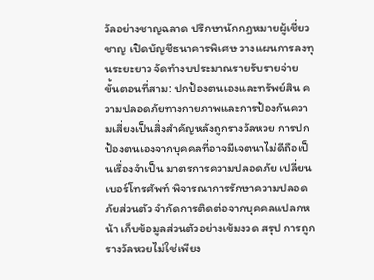วัลอย่างชาญฉลาด ปรึกษานักกฎหมายผู้เชี่ยวชาญ เปิดบัญชีธนาคารพิเศษ วางแผนการลงทุนระยะยาว จัดทำงบประมาณรายรับรายจ่าย ขั้นตอนที่สาม: ปกป้องตนเองและทรัพย์สิน ความปลอดภัยทางกายภาพและการป้องกันความเสี่ยงเป็นสิ่งสำคัญหลังถูกรางวัลหวย การปกป้องตนเองจากบุคคลที่อาจมีเจตนาไม่ดีถือเป็นเรื่องจำเป็น มาตรการความปลอดภัย เปลี่ยนเบอร์โทรศัพท์ พิจารณาการรักษาความปลอดภัยส่วนตัว จำกัดการติดต่อจากบุคคลแปลกหน้า เก็บข้อมูลส่วนตัวอย่างเข้มงวด สรุป การถูกรางวัลหวยไม่ใช่เพียง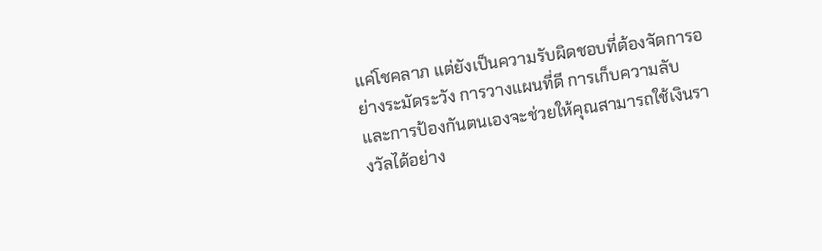แค่โชคลาภ แต่ยังเป็นความรับผิดชอบที่ต้องจัดการอย่างระมัดระวัง การวางแผนที่ดี การเก็บความลับ และการป้องกันตนเองจะช่วยให้คุณสามารถใช้เงินรางวัลได้อย่าง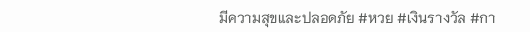มีความสุขและปลอดภัย #หวย #เงินรางวัล #กา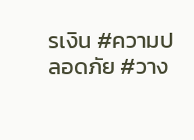รเงิน #ความปลอดภัย #วาง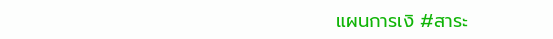แผนการเงิ #สาระ